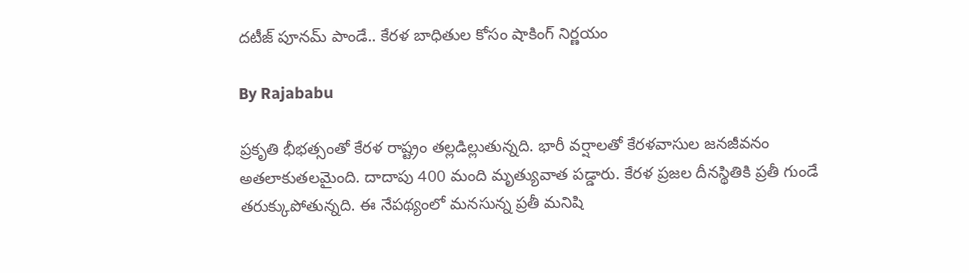దటీజ్ పూనమ్ పాండే.. కేరళ బాధితుల కోసం షాకింగ్ నిర్ణయం

By Rajababu

ప్రకృతి భీభత్సంతో కేరళ రాష్ట్రం తల్లడిల్లుతున్నది. భారీ వర్షాలతో కేరళవాసుల జనజీవనం అతలాకుతలమైంది. దాదాపు 400 మంది మృత్యువాత పడ్డారు. కేరళ ప్రజల దీనస్థితికి ప్రతీ గుండే తరుక్కుపోతున్నది. ఈ నేపథ్యంలో మనసున్న ప్రతీ మనిషి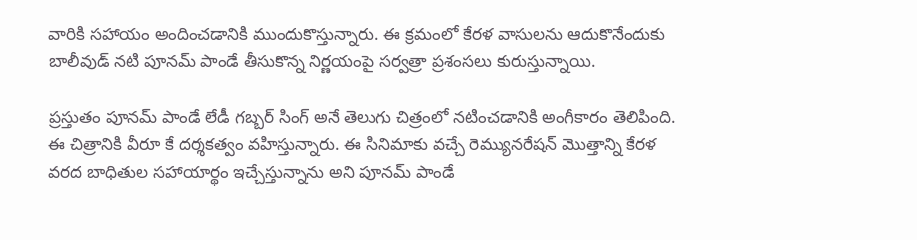వారికి సహాయం అందించడానికి ముందుకొస్తున్నారు. ఈ క్రమంలో కేరళ వాసులను ఆదుకొనేందుకు బాలీవుడ్ నటి పూనమ్ పాండే తీసుకొన్న నిర్ణయంపై సర్వత్రా ప్రశంసలు కురుస్తున్నాయి.

ప్రస్తుతం పూనమ్ పాండే లేడీ గబ్బర్ సింగ్ అనే తెలుగు చిత్రంలో నటించడానికి అంగీకారం తెలిపింది. ఈ చిత్రానికి వీరూ కే దర్శకత్వం వహిస్తున్నారు. ఈ సినిమాకు వచ్చే రెమ్యునరేషన్ మొత్తాన్ని కేరళ వరద బాధితుల సహాయార్థం ఇచ్చేస్తున్నాను అని పూనమ్ పాండే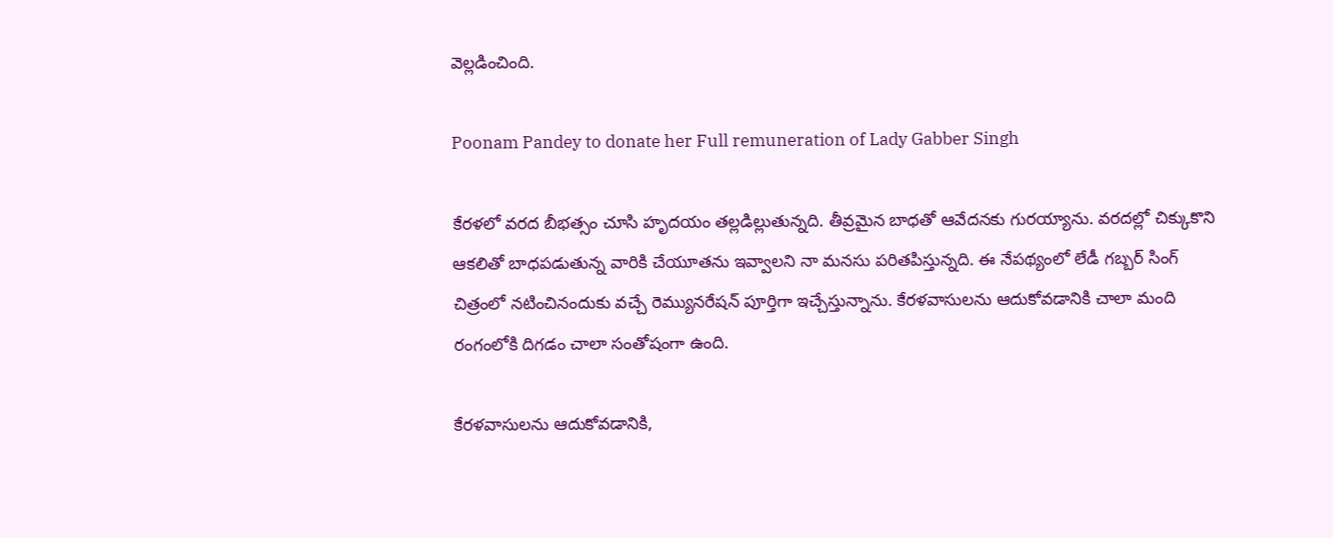వెల్లడించింది.

Poonam Pandey to donate her Full remuneration of Lady Gabber Singh

కేరళలో వరద బీభత్సం చూసి హృదయం తల్లడిల్లుతున్నది. తీవ్రమైన బాధతో ఆవేదనకు గురయ్యాను. వరదల్లో చిక్కుకొని ఆకలితో బాధపడుతున్న వారికి చేయూతను ఇవ్వాలని నా మనసు పరితపిస్తున్నది. ఈ నేపథ్యంలో లేడీ గబ్బర్ సింగ్ చిత్రంలో నటించినందుకు వచ్చే రెమ్యునరేషన్ పూర్తిగా ఇచ్చేస్తున్నాను. కేరళవాసులను ఆదుకోవడానికి చాలా మంది రంగంలోకి దిగడం చాలా సంతోషంగా ఉంది.

కేరళవాసులను ఆదుకోవడానికి,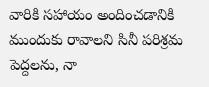వారికి సహాయం అందించడానికి ముందుకు రావాలని సినీ పరిశ్రమ పెద్దలను, నా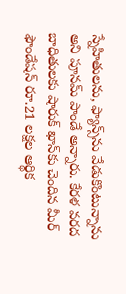స్నేహితులను, ఫ్యాన్స్‌ను వేడుకొంటున్నాను అని పూనమ్ పాండే అన్నారు. కేరళ వరద బాధితులకు షారుక్ ఖాన్‌కు చెందిన మీర్ ఫౌండేషన్ రూ.21 లక్షల ఆర్థిక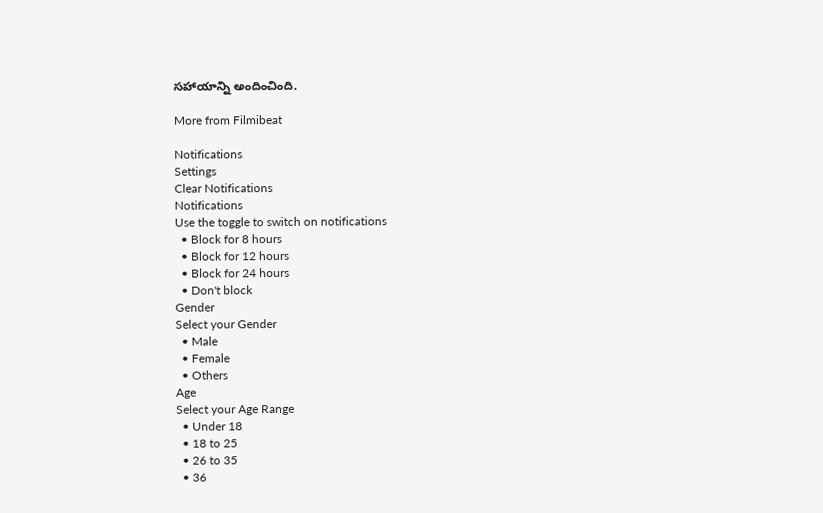సహాయాన్ని అందించింది.

More from Filmibeat

Notifications
Settings
Clear Notifications
Notifications
Use the toggle to switch on notifications
  • Block for 8 hours
  • Block for 12 hours
  • Block for 24 hours
  • Don't block
Gender
Select your Gender
  • Male
  • Female
  • Others
Age
Select your Age Range
  • Under 18
  • 18 to 25
  • 26 to 35
  • 36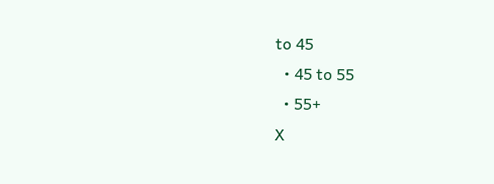to 45
  • 45 to 55
  • 55+
X